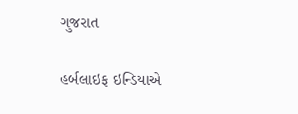ગુજરાત

હર્બલાઇફ ઇન્ડિયાએ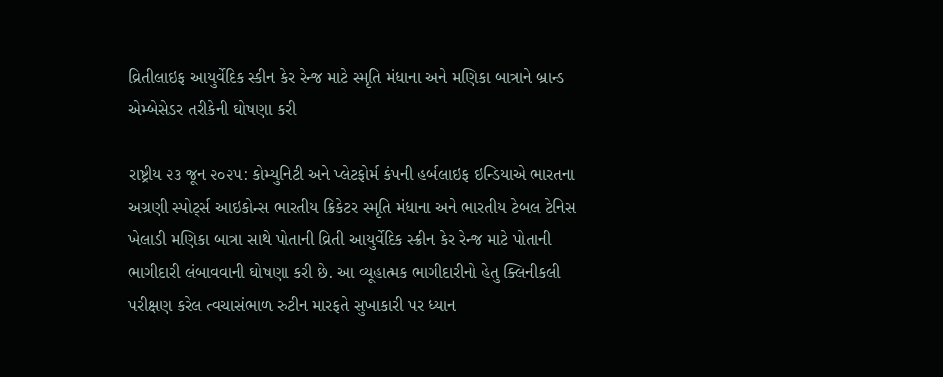વ્રિતીલાઇફ આયુર્વેદિક સ્કીન કેર રેન્જ માટે સ્મૃતિ મંધાના અને મણિકા બાત્રાને બ્રાન્ડ એમ્બેસેડર તરીકેની ઘોષણા કરી

રાષ્ટ્રીય ૨૩ જૂન ૨૦૨૫: કોમ્યુનિટી અને પ્લેટફોર્મ કંપની હર્બલાઇફ ઇન્ડિયાએ ભારતના અગ્રણી સ્પોર્ટ્સ આઇકોન્સ ભારતીય ક્રિકેટર સ્મૃતિ મંધાના અને ભારતીય ટેબલ ટેનિસ ખેલાડી મણિકા બાત્રા સાથે પોતાની વ્રિતી આયુર્વેદિક સ્ક્રીન કેર રેન્જ માટે પોતાની ભાગીદારી લંબાવવાની ઘોષણા કરી છે. આ વ્યૂહાત્મક ભાગીદારીનો હેતુ ક્લિનીકલી પરીક્ષણ કરેલ ત્વચાસંભાળ રુટીન મારફતે સુખાકારી પર ધ્યાન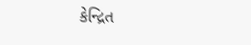કેન્દ્રિત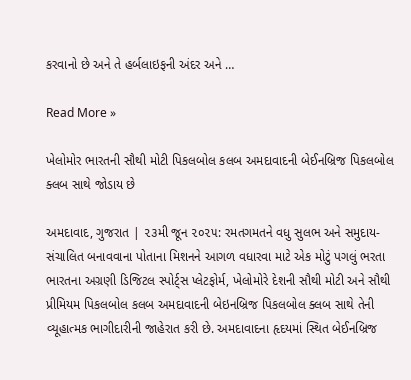કરવાનો છે અને તે હર્બલાઇફની અંદર અને …

Read More »

ખેલોમોર ભારતની સૌથી મોટી પિકલબોલ કલબ અમદાવાદની બેઈનબ્રિજ પિકલબોલ ક્લબ સાથે જોડાય છે

અમદાવાદ, ગુજરાત | ૨૩મી જૂન ૨૦૨૫: રમતગમતને વધુ સુલભ અને સમુદાય-સંચાલિત બનાવવાના પોતાના મિશનને આગળ વધારવા માટે એક મોટું પગલું ભરતા ભારતના અગ્રણી ડિજિટલ સ્પોર્ટ્સ પ્લેટફોર્મ, ખેલોમોરે દેશની સૌથી મોટી અને સૌથી પ્રીમિયમ પિકલબોલ કલબ અમદાવાદની બેઇનબ્રિજ પિકલબોલ ક્લબ સાથે તેની વ્યૂહાત્મક ભાગીદારીની જાહેરાત કરી છે. અમદાવાદના હૃદયમાં સ્થિત બેઈનબ્રિજ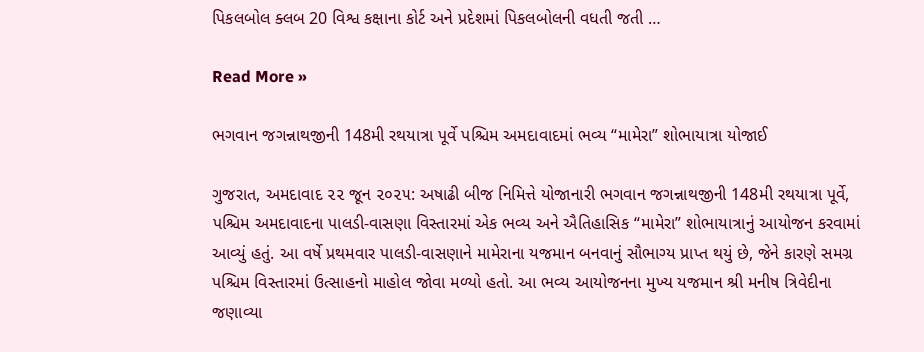પિકલબોલ ક્લબ 20 વિશ્વ કક્ષાના કોર્ટ અને પ્રદેશમાં પિકલબોલની વધતી જતી …

Read More »

ભગવાન જગન્નાથજીની 148મી રથયાત્રા પૂર્વે પશ્ચિમ અમદાવાદમાં ભવ્ય “મામેરા” શોભાયાત્રા યોજાઈ

ગુજરાત, અમદાવાદ ૨૨ જૂન ૨૦૨૫: અષાઢી બીજ નિમિત્તે યોજાનારી ભગવાન જગન્નાથજીની 148મી રથયાત્રા પૂર્વે, પશ્ચિમ અમદાવાદના પાલડી-વાસણા વિસ્તારમાં એક ભવ્ય અને ઐતિહાસિક “મામેરા” શોભાયાત્રાનું આયોજન કરવામાં આવ્યું હતું. આ વર્ષે પ્રથમવાર પાલડી-વાસણાને મામેરાના યજમાન બનવાનું સૌભાગ્ય પ્રાપ્ત થયું છે, જેને કારણે સમગ્ર પશ્ચિમ વિસ્તારમાં ઉત્સાહનો માહોલ જોવા મળ્યો હતો. આ ભવ્ય આયોજનના મુખ્ય યજમાન શ્રી મનીષ ત્રિવેદીના જણાવ્યા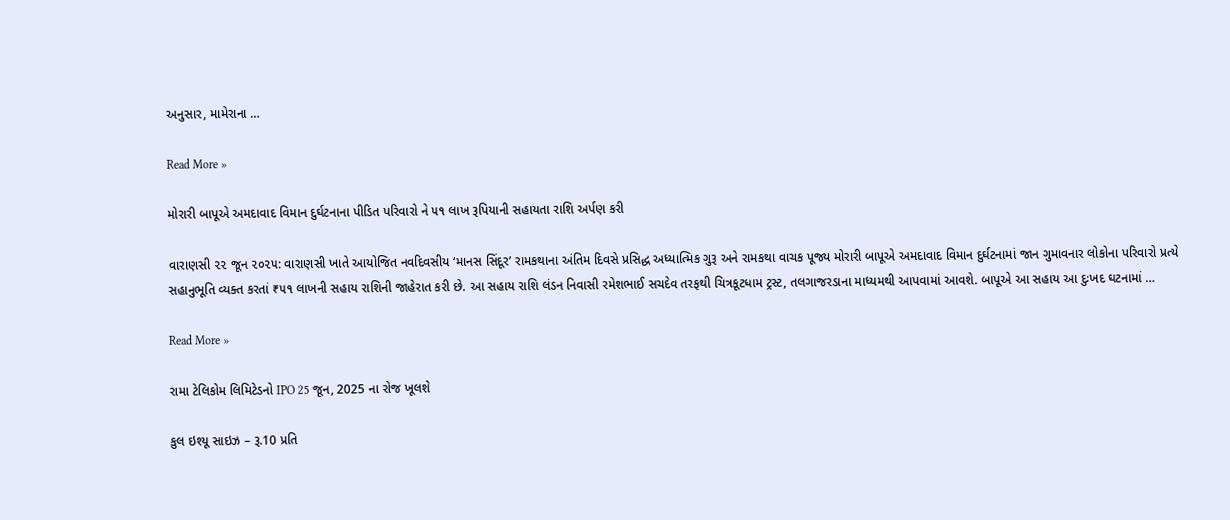અનુસાર, મામેરાના …

Read More »

મોરારી બાપૂએ અમદાવાદ વિમાન દુર્ઘટનાના પીડિત પરિવારો ને ૫૧ લાખ રૂપિયાની સહાયતા રાશિ અર્પણ કરી

વારાણસી ૨૨ જૂન ૨૦૨૫: વારાણસી ખાતે આયોજિત નવદિવસીય ‘માનસ સિંદૂર’ રામકથાના અંતિમ દિવસે પ્રસિદ્ધ અધ્યાત્મિક ગુરૂ અને રામકથા વાચક પૂજ્ય મોરારી બાપૂએ અમદાવાદ વિમાન દુર્ઘટનામાં જાન ગુમાવનાર લોકોના પરિવારો પ્રત્યે સહાનુભૂતિ વ્યક્ત કરતાં ₹૫૧ લાખની સહાય રાશિની જાહેરાત કરી છે. આ સહાય રાશિ લંડન નિવાસી રમેશભાઈ સચદેવ તરફથી ચિત્રકૂટધામ ટ્રસ્ટ, તલગાજરડાના માધ્યમથી આપવામાં આવશે. બાપૂએ આ સહાય આ દુઃખદ ઘટનામાં …

Read More »

રામા ટેલિકોમ લિમિટેડનો IPO 25 જૂન, 2025 ના રોજ ખૂલશે

કુલ ઇશ્યૂ સાઇઝ – રૂ.10 પ્રતિ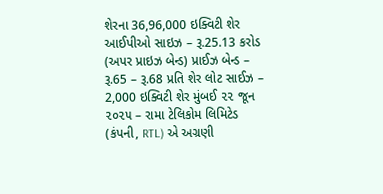શેરના 36,96,000 ઇક્વિટી શેર આઈપીઓ સાઇઝ – રૂ.25.13 કરોડ (અપર પ્રાઇઝ બેન્ડ) પ્રાઈઝ બેન્ડ – રૂ.65 – રૂ.68 પ્રતિ શેર લોટ સાઈઝ – 2,000 ઇક્વિટી શેર મુંબઈ ૨૨ જૂન ૨૦૨૫ – રામા ટેલિકોમ લિમિટેડ (કંપની, RTL) એ અગ્રણી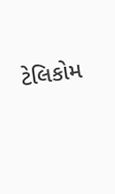ટેલિકોમ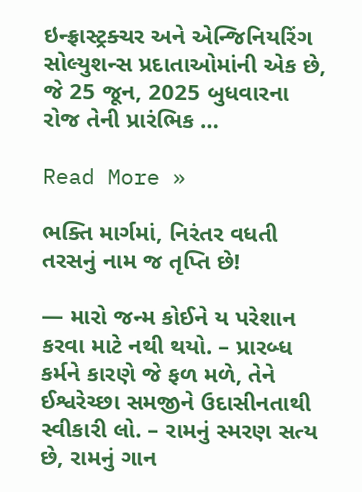ઇન્ફ્રાસ્ટ્રક્ચર અને એન્જિનિયરિંગ સોલ્યુશન્સ પ્રદાતાઓમાંની એક છે, જે 25 જૂન, 2025 બુધવારના રોજ તેની પ્રારંભિક …

Read More »

ભક્તિ માર્ગમાં, નિરંતર વધતી તરસનું નામ જ તૃપ્તિ છે!

— મારો જન્મ કોઈને ય પરેશાન કરવા માટે નથી થયો. – પ્રારબ્ધ કર્મને કારણે જે ફળ મળે, તેને ઈશ્વરેચ્છા સમજીને ઉદાસીનતાથી સ્વીકારી લો. – રામનું સ્મરણ સત્ય છે, રામનું ગાન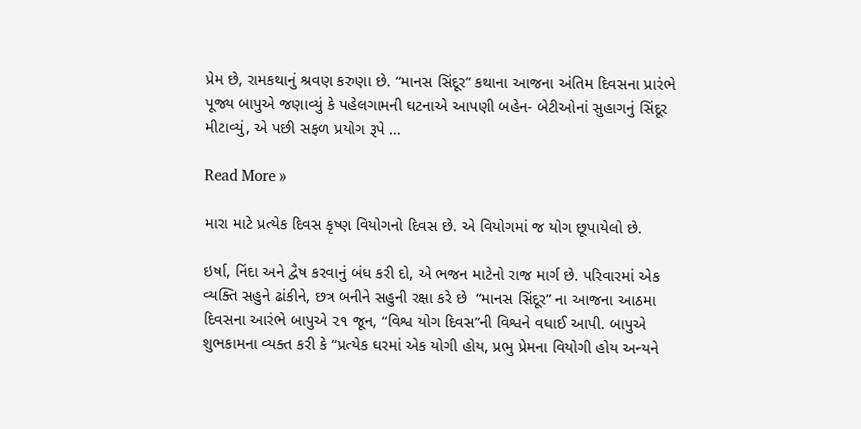પ્રેમ છે, રામકથાનું શ્રવણ કરુણા છે. “માનસ સિંદૂર” કથાના આજના અંતિમ દિવસના પ્રારંભે પૂજ્ય બાપુએ જણાવ્યું કે પહેલગામની ઘટનાએ આપણી બહેન- બેટીઓનાં સુહાગનું સિંદૂર મીટાવ્યું, એ પછી સફળ પ્રયોગ રૂપે …

Read More »

મારા માટે પ્રત્યેક દિવસ કૃષ્ણ વિયોગનો દિવસ છે. એ વિયોગમાં જ યોગ છૂપાયેલો છે.

ઇર્ષા, નિંદા અને દ્વૈષ કરવાનું બંધ કરી દો, એ ભજન માટેનો રાજ માર્ગ છે. પરિવારમાં એક વ્યક્તિ સહુને ઢાંકીને, છત્ર બનીને સહુની રક્ષા કરે છે  “માનસ સિંદૂર” ના આજના આઠમા દિવસના આરંભે બાપુએ ૨૧ જૂન, “વિશ્વ યોગ દિવસ”ની વિશ્વને વધાઈ આપી. બાપુએ શુભકામના વ્યક્ત કરી કે “પ્રત્યેક ઘરમાં એક યોગી હોય, પ્રભુ પ્રેમના વિયોગી હોય અન્યને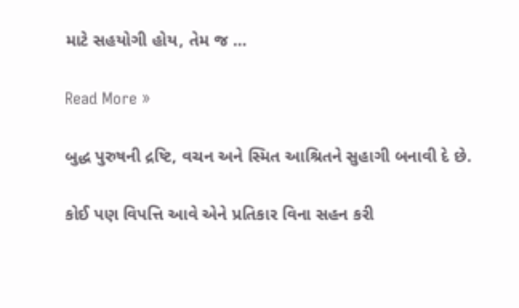માટે સહયોગી હોય, તેમ જ …

Read More »

બુદ્ધ પુરુષની દ્રષ્ટિ, વચન અને સ્મિત આશ્રિતને સુહાગી બનાવી દે છે.

કોઈ પણ વિપત્તિ આવે એને પ્રતિકાર વિના સહન કરી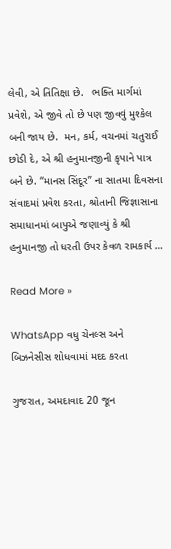લેવી, એ તિતિક્ષા છે.   ભક્તિ માર્ગમાં પ્રવેશે, એ જીવે તો છે પણ જીવવું મુશ્કેલ બની જાય છે.  મન, કર્મ, વચનમાં ચતુરાઈ છોડી દે, એ શ્રી હનુમાનજીની કૃપાને પાત્ર બને છે. “માનસ સિંદૂર” ના સાતમા દિવસના સંવાદમાં પ્રવેશ કરતા, શ્રોતાની જિજ્ઞાસાના સમાધાનમાં બાપુએ જણાવ્યું કે શ્રી હનુમાનજી તો ધરતી ઉપર કેવળ રામકાર્ય …

Read More »

WhatsApp વધુ ચેનલ્સ અને બિઝનેસીસ શોધવામાં મદદ કરતા

ગુજરાત, અમદાવાદ 20 જૂન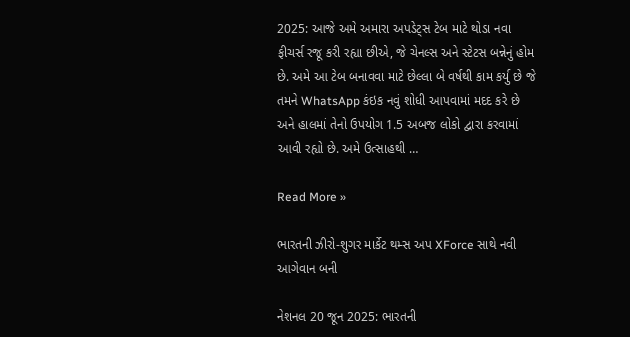2025: આજે અમે અમારા અપડેટ્સ ટેબ માટે થોડા નવા ફીચર્સ રજૂ કરી રહ્યા છીએ, જે ચેનલ્સ અને સ્ટેટસ બન્નેનું હોમ છે. અમે આ ટેબ બનાવવા માટે છેલ્લા બે વર્ષથી કામ કર્યુ છે જે તમને WhatsApp કંઇક નવું શોધી આપવામાં મદદ કરે છે અને હાલમાં તેનો ઉપયોગ 1.5 અબજ લોકો દ્વારા કરવામાં આવી રહ્યો છે. અમે ઉત્સાહથી …

Read More »

ભારતની ઝીરો-શુગર માર્કેટ થમ્સ અપ XForce સાથે નવી આગેવાન બની

નેશનલ 20 જૂન 2025: ભારતની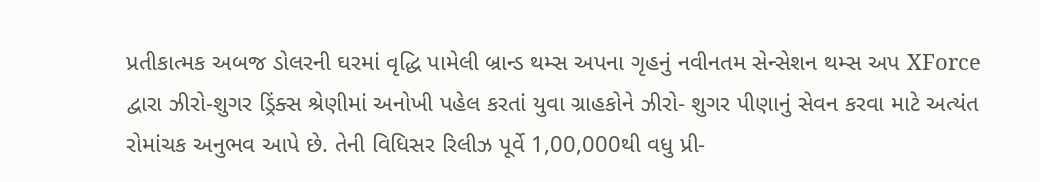પ્રતીકાત્મક અબજ ડોલરની ઘરમાં વૃદ્ધિ પામેલી બ્રાન્ડ થમ્સ અપના ગૃહનું નવીનતમ સેન્સેશન થમ્સ અપ XForce દ્વારા ઝીરો-શુગર ડ્રિંક્સ શ્રેણીમાં અનોખી પહેલ કરતાં યુવા ગ્રાહકોને ઝીરો- શુગર પીણાનું સેવન કરવા માટે અત્યંત રોમાંચક અનુભવ આપે છે. તેની વિધિસર રિલીઝ પૂર્વે 1,00,000થી વધુ પ્રી-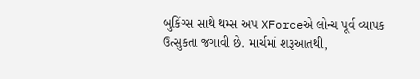બુકિંગ્સ સાથે થમ્સ અપ XForceએ લોન્ચ પૂર્વ વ્યાપક ઉત્સુકતા જગાવી છે. માર્ચમાં શરૂઆતથી,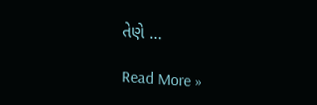તેણે …

Read More »